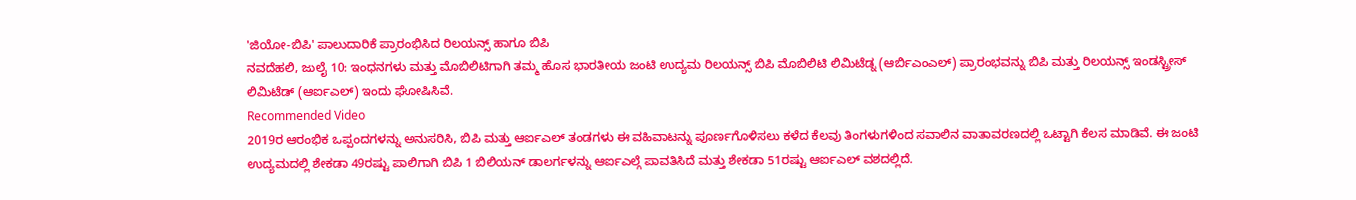'ಜಿಯೋ-ಬಿಪಿ' ಪಾಲುದಾರಿಕೆ ಪ್ರಾರಂಭಿಸಿದ ರಿಲಯನ್ಸ್ ಹಾಗೂ ಬಿಪಿ
ನವದೆಹಲಿ, ಜುಲೈ 10: ಇಂಧನಗಳು ಮತ್ತು ಮೊಬಿಲಿಟಿಗಾಗಿ ತಮ್ಮ ಹೊಸ ಭಾರತೀಯ ಜಂಟಿ ಉದ್ಯಮ ರಿಲಯನ್ಸ್ ಬಿಪಿ ಮೊಬಿಲಿಟಿ ಲಿಮಿಟೆಡ್ನ (ಆರ್ಬಿಎಂಎಲ್) ಪ್ರಾರಂಭವನ್ನು ಬಿಪಿ ಮತ್ತು ರಿಲಯನ್ಸ್ ಇಂಡಸ್ಟ್ರೀಸ್ ಲಿಮಿಟೆಡ್ (ಆರ್ಐಎಲ್) ಇಂದು ಘೋಷಿಸಿವೆ.
Recommended Video
2019ರ ಆರಂಭಿಕ ಒಪ್ಪಂದಗಳನ್ನು ಅನುಸರಿಸಿ, ಬಿಪಿ ಮತ್ತು ಆರ್ಐಎಲ್ ತಂಡಗಳು ಈ ವಹಿವಾಟನ್ನು ಪೂರ್ಣಗೊಳಿಸಲು ಕಳೆದ ಕೆಲವು ತಿಂಗಳುಗಳಿಂದ ಸವಾಲಿನ ವಾತಾವರಣದಲ್ಲಿ ಒಟ್ಟಾಗಿ ಕೆಲಸ ಮಾಡಿವೆ. ಈ ಜಂಟಿ ಉದ್ಯಮದಲ್ಲಿ ಶೇಕಡಾ 49ರಷ್ಟು ಪಾಲಿಗಾಗಿ ಬಿಪಿ 1 ಬಿಲಿಯನ್ ಡಾಲರ್ಗಳನ್ನು ಆರ್ಐಎಲ್ಗೆ ಪಾವತಿಸಿದೆ ಮತ್ತು ಶೇಕಡಾ 51ರಷ್ಟು ಆರ್ಐಎಲ್ ವಶದಲ್ಲಿದೆ.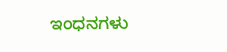ಇಂಧನಗಳು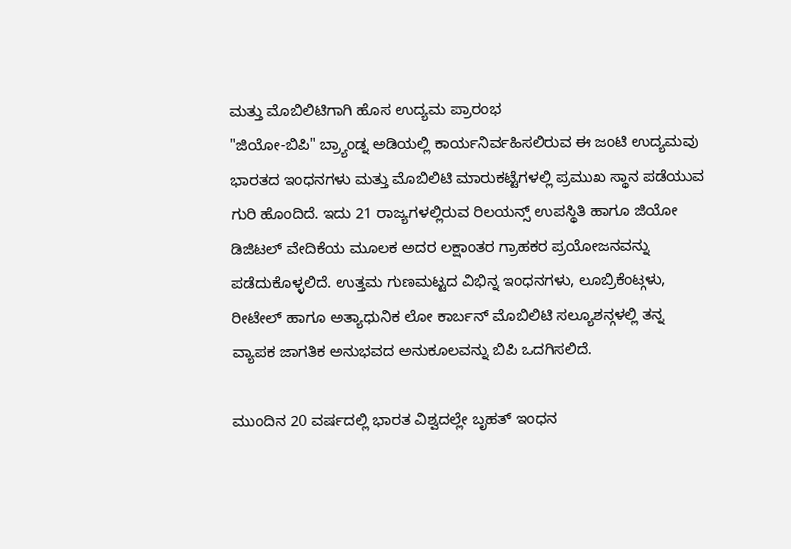ಮತ್ತು ಮೊಬಿಲಿಟಿಗಾಗಿ ಹೊಸ ಉದ್ಯಮ ಪ್ರಾರಂಭ
"ಜಿಯೋ-ಬಿಪಿ" ಬ್ರ್ಯಾಂಡ್ನ ಅಡಿಯಲ್ಲಿ ಕಾರ್ಯನಿರ್ವಹಿಸಲಿರುವ ಈ ಜಂಟಿ ಉದ್ಯಮವು ಭಾರತದ ಇಂಧನಗಳು ಮತ್ತು ಮೊಬಿಲಿಟಿ ಮಾರುಕಟ್ಟೆಗಳಲ್ಲಿ ಪ್ರಮುಖ ಸ್ಥಾನ ಪಡೆಯುವ ಗುರಿ ಹೊಂದಿದೆ. ಇದು 21 ರಾಜ್ಯಗಳಲ್ಲಿರುವ ರಿಲಯನ್ಸ್ ಉಪಸ್ಥಿತಿ ಹಾಗೂ ಜಿಯೋ ಡಿಜಿಟಲ್ ವೇದಿಕೆಯ ಮೂಲಕ ಅದರ ಲಕ್ಷಾಂತರ ಗ್ರಾಹಕರ ಪ್ರಯೋಜನವನ್ನು ಪಡೆದುಕೊಳ್ಳಲಿದೆ. ಉತ್ತಮ ಗುಣಮಟ್ಟದ ವಿಭಿನ್ನ ಇಂಧನಗಳು, ಲೂಬ್ರಿಕೆಂಟ್ಗಳು, ರೀಟೇಲ್ ಹಾಗೂ ಅತ್ಯಾಧುನಿಕ ಲೋ ಕಾರ್ಬನ್ ಮೊಬಿಲಿಟಿ ಸಲ್ಯೂಶನ್ಗಳಲ್ಲಿ ತನ್ನ ವ್ಯಾಪಕ ಜಾಗತಿಕ ಅನುಭವದ ಅನುಕೂಲವನ್ನು ಬಿಪಿ ಒದಗಿಸಲಿದೆ.

ಮುಂದಿನ 20 ವರ್ಷದಲ್ಲಿ ಭಾರತ ವಿಶ್ವದಲ್ಲೇ ಬೃಹತ್ ಇಂಧನ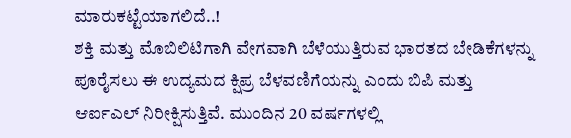ಮಾರುಕಟ್ಟೆಯಾಗಲಿದೆ..!
ಶಕ್ತಿ ಮತ್ತು ಮೊಬಿಲಿಟಿಗಾಗಿ ವೇಗವಾಗಿ ಬೆಳೆಯುತ್ತಿರುವ ಭಾರತದ ಬೇಡಿಕೆಗಳನ್ನು ಪೂರೈಸಲು ಈ ಉದ್ಯಮದ ಕ್ಷಿಪ್ರ ಬೆಳವಣಿಗೆಯನ್ನು ಎಂದು ಬಿಪಿ ಮತ್ತು ಆರ್ಐಎಲ್ ನಿರೀಕ್ಷಿಸುತ್ತಿವೆ. ಮುಂದಿನ 20 ವರ್ಷಗಳಲ್ಲಿ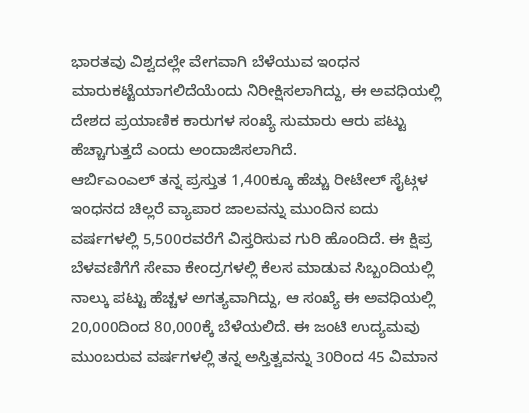ಭಾರತವು ವಿಶ್ವದಲ್ಲೇ ವೇಗವಾಗಿ ಬೆಳೆಯುವ ಇಂಧನ ಮಾರುಕಟ್ಟೆಯಾಗಲಿದೆಯೆಂದು ನಿರೀಕ್ಷಿಸಲಾಗಿದ್ದು, ಈ ಅವಧಿಯಲ್ಲಿ ದೇಶದ ಪ್ರಯಾಣಿಕ ಕಾರುಗಳ ಸಂಖ್ಯೆ ಸುಮಾರು ಆರು ಪಟ್ಟು ಹೆಚ್ಚಾಗುತ್ತದೆ ಎಂದು ಅಂದಾಜಿಸಲಾಗಿದೆ.
ಆರ್ಬಿಎಂಎಲ್ ತನ್ನ ಪ್ರಸ್ತುತ 1,400ಕ್ಕೂ ಹೆಚ್ಚು ರೀಟೇಲ್ ಸೈಟ್ಗಳ ಇಂಧನದ ಚಿಲ್ಲರೆ ವ್ಯಾಪಾರ ಜಾಲವನ್ನು ಮುಂದಿನ ಐದು ವರ್ಷಗಳಲ್ಲಿ 5,500ರವರೆಗೆ ವಿಸ್ತರಿಸುವ ಗುರಿ ಹೊಂದಿದೆ. ಈ ಕ್ಷಿಪ್ರ ಬೆಳವಣಿಗೆಗೆ ಸೇವಾ ಕೇಂದ್ರಗಳಲ್ಲಿ ಕೆಲಸ ಮಾಡುವ ಸಿಬ್ಬಂದಿಯಲ್ಲಿ ನಾಲ್ಕು ಪಟ್ಟು ಹೆಚ್ಚಳ ಅಗತ್ಯವಾಗಿದ್ದು, ಆ ಸಂಖ್ಯೆ ಈ ಅವಧಿಯಲ್ಲಿ 20,000ದಿಂದ 80,000ಕ್ಕೆ ಬೆಳೆಯಲಿದೆ. ಈ ಜಂಟಿ ಉದ್ಯಮವು ಮುಂಬರುವ ವರ್ಷಗಳಲ್ಲಿ ತನ್ನ ಅಸ್ತಿತ್ವವನ್ನು 30ರಿಂದ 45 ವಿಮಾನ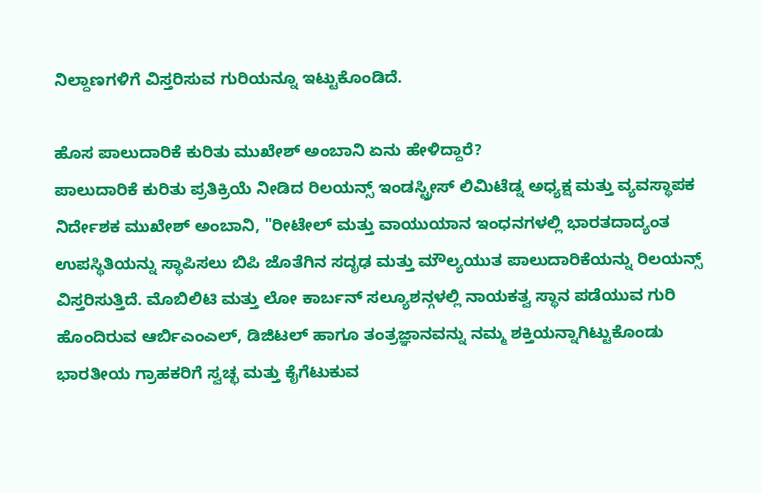ನಿಲ್ದಾಣಗಳಿಗೆ ವಿಸ್ತರಿಸುವ ಗುರಿಯನ್ನೂ ಇಟ್ಟುಕೊಂಡಿದೆ.

ಹೊಸ ಪಾಲುದಾರಿಕೆ ಕುರಿತು ಮುಖೇಶ್ ಅಂಬಾನಿ ಏನು ಹೇಳಿದ್ದಾರೆ?
ಪಾಲುದಾರಿಕೆ ಕುರಿತು ಪ್ರತಿಕ್ರಿಯೆ ನೀಡಿದ ರಿಲಯನ್ಸ್ ಇಂಡಸ್ಟ್ರೀಸ್ ಲಿಮಿಟೆಡ್ನ ಅಧ್ಯಕ್ಷ ಮತ್ತು ವ್ಯವಸ್ಥಾಪಕ ನಿರ್ದೇಶಕ ಮುಖೇಶ್ ಅಂಬಾನಿ, "ರೀಟೇಲ್ ಮತ್ತು ವಾಯುಯಾನ ಇಂಧನಗಳಲ್ಲಿ ಭಾರತದಾದ್ಯಂತ ಉಪಸ್ಥಿತಿಯನ್ನು ಸ್ಥಾಪಿಸಲು ಬಿಪಿ ಜೊತೆಗಿನ ಸದೃಢ ಮತ್ತು ಮೌಲ್ಯಯುತ ಪಾಲುದಾರಿಕೆಯನ್ನು ರಿಲಯನ್ಸ್ ವಿಸ್ತರಿಸುತ್ತಿದೆ. ಮೊಬಿಲಿಟಿ ಮತ್ತು ಲೋ ಕಾರ್ಬನ್ ಸಲ್ಯೂಶನ್ಗಳಲ್ಲಿ ನಾಯಕತ್ವ ಸ್ಥಾನ ಪಡೆಯುವ ಗುರಿ ಹೊಂದಿರುವ ಆರ್ಬಿಎಂಎಲ್, ಡಿಜಿಟಲ್ ಹಾಗೂ ತಂತ್ರಜ್ಞಾನವನ್ನು ನಮ್ಮ ಶಕ್ತಿಯನ್ನಾಗಿಟ್ಟುಕೊಂಡು ಭಾರತೀಯ ಗ್ರಾಹಕರಿಗೆ ಸ್ವಚ್ಛ ಮತ್ತು ಕೈಗೆಟುಕುವ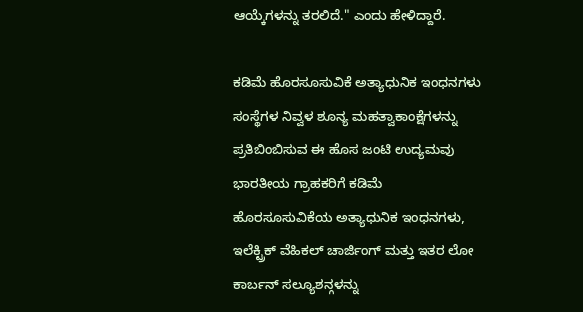ಆಯ್ಕೆಗಳನ್ನು ತರಲಿದೆ." ಎಂದು ಹೇಳಿದ್ದಾರೆ.

ಕಡಿಮೆ ಹೊರಸೂಸುವಿಕೆ ಅತ್ಯಾಧುನಿಕ ಇಂಧನಗಳು
ಸಂಸ್ಥೆಗಳ ನಿವ್ವಳ ಶೂನ್ಯ ಮಹತ್ವಾಕಾಂಕ್ಷೆಗಳನ್ನು ಪ್ರತಿಬಿಂಬಿಸುವ ಈ ಹೊಸ ಜಂಟಿ ಉದ್ಯಮವು ಭಾರತೀಯ ಗ್ರಾಹಕರಿಗೆ ಕಡಿಮೆ ಹೊರಸೂಸುವಿಕೆಯ ಅತ್ಯಾಧುನಿಕ ಇಂಧನಗಳು, ಇಲೆಕ್ಟ್ರಿಕ್ ವೆಹಿಕಲ್ ಚಾರ್ಜಿಂಗ್ ಮತ್ತು ಇತರ ಲೋ ಕಾರ್ಬನ್ ಸಲ್ಯೂಶನ್ಗಳನ್ನು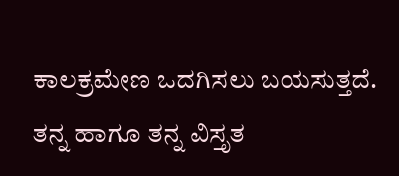ಕಾಲಕ್ರಮೇಣ ಒದಗಿಸಲು ಬಯಸುತ್ತದೆ. ತನ್ನ ಹಾಗೂ ತನ್ನ ವಿಸ್ತೃತ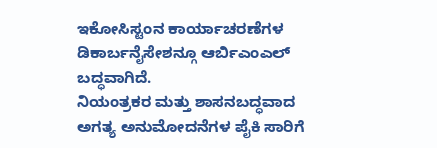ಇಕೋಸಿಸ್ಟಂನ ಕಾರ್ಯಾಚರಣೆಗಳ ಡಿಕಾರ್ಬನೈಸೇಶನ್ಗೂ ಆರ್ಬಿಎಂಎಲ್ ಬದ್ಧವಾಗಿದೆ.
ನಿಯಂತ್ರಕರ ಮತ್ತು ಶಾಸನಬದ್ಧವಾದ ಅಗತ್ಯ ಅನುಮೋದನೆಗಳ ಪೈಕಿ ಸಾರಿಗೆ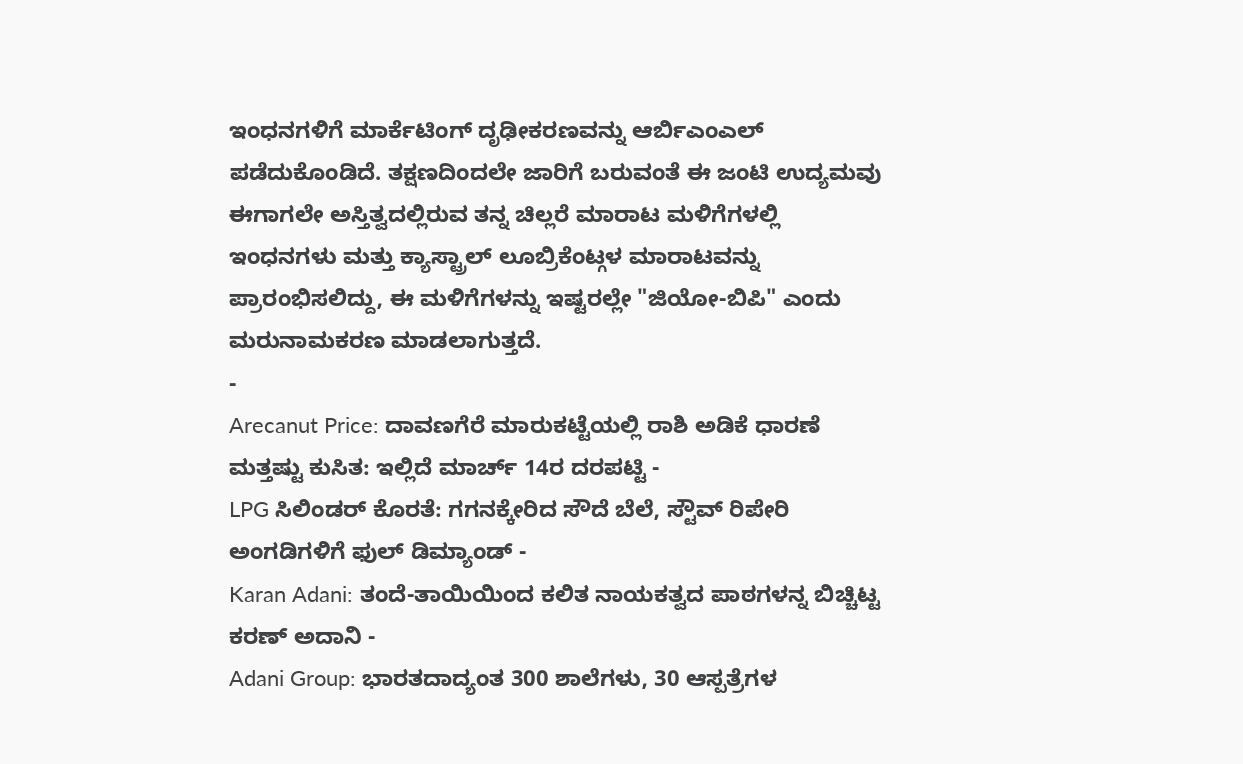ಇಂಧನಗಳಿಗೆ ಮಾರ್ಕೆಟಿಂಗ್ ದೃಢೀಕರಣವನ್ನು ಆರ್ಬಿಎಂಎಲ್ ಪಡೆದುಕೊಂಡಿದೆ. ತಕ್ಷಣದಿಂದಲೇ ಜಾರಿಗೆ ಬರುವಂತೆ ಈ ಜಂಟಿ ಉದ್ಯಮವು ಈಗಾಗಲೇ ಅಸ್ತಿತ್ವದಲ್ಲಿರುವ ತನ್ನ ಚಿಲ್ಲರೆ ಮಾರಾಟ ಮಳಿಗೆಗಳಲ್ಲಿ ಇಂಧನಗಳು ಮತ್ತು ಕ್ಯಾಸ್ಟ್ರಾಲ್ ಲೂಬ್ರಿಕೆಂಟ್ಗಳ ಮಾರಾಟವನ್ನು ಪ್ರಾರಂಭಿಸಲಿದ್ದು, ಈ ಮಳಿಗೆಗಳನ್ನು ಇಷ್ಟರಲ್ಲೇ "ಜಿಯೋ-ಬಿಪಿ" ಎಂದು ಮರುನಾಮಕರಣ ಮಾಡಲಾಗುತ್ತದೆ.
-
Arecanut Price: ದಾವಣಗೆರೆ ಮಾರುಕಟ್ಟೆಯಲ್ಲಿ ರಾಶಿ ಅಡಿಕೆ ಧಾರಣೆ ಮತ್ತಷ್ಟು ಕುಸಿತ: ಇಲ್ಲಿದೆ ಮಾರ್ಚ್ 14ರ ದರಪಟ್ಟಿ -
LPG ಸಿಲಿಂಡರ್ ಕೊರತೆ: ಗಗನಕ್ಕೇರಿದ ಸೌದೆ ಬೆಲೆ, ಸ್ಟೌವ್ ರಿಪೇರಿ ಅಂಗಡಿಗಳಿಗೆ ಫುಲ್ ಡಿಮ್ಯಾಂಡ್ -
Karan Adani: ತಂದೆ-ತಾಯಿಯಿಂದ ಕಲಿತ ನಾಯಕತ್ವದ ಪಾಠಗಳನ್ನ ಬಿಚ್ಚಿಟ್ಟ ಕರಣ್ ಅದಾನಿ -
Adani Group: ಭಾರತದಾದ್ಯಂತ 300 ಶಾಲೆಗಳು, 30 ಆಸ್ಪತ್ರೆಗಳ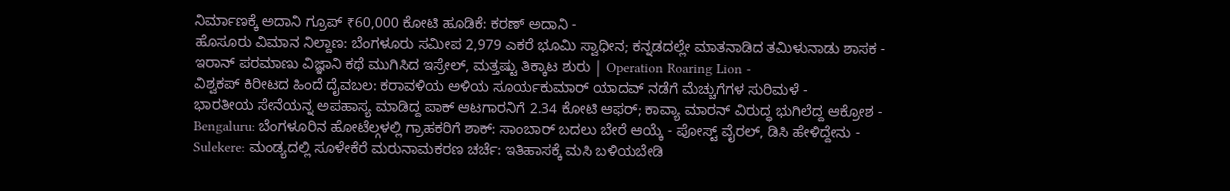ನಿರ್ಮಾಣಕ್ಕೆ ಅದಾನಿ ಗ್ರೂಪ್ ₹60,000 ಕೋಟಿ ಹೂಡಿಕೆ: ಕರಣ್ ಅದಾನಿ -
ಹೊಸೂರು ವಿಮಾನ ನಿಲ್ದಾಣ: ಬೆಂಗಳೂರು ಸಮೀಪ 2,979 ಎಕರೆ ಭೂಮಿ ಸ್ವಾಧೀನ; ಕನ್ನಡದಲ್ಲೇ ಮಾತನಾಡಿದ ತಮಿಳುನಾಡು ಶಾಸಕ -
ಇರಾನ್ ಪರಮಾಣು ವಿಜ್ಞಾನಿ ಕಥೆ ಮುಗಿಸಿದ ಇಸ್ರೇಲ್, ಮತ್ತಷ್ಟು ತಿಕ್ಕಾಟ ಶುರು | Operation Roaring Lion -
ವಿಶ್ವಕಪ್ ಕಿರೀಟದ ಹಿಂದೆ ದೈವಬಲ: ಕರಾವಳಿಯ ಅಳಿಯ ಸೂರ್ಯಕುಮಾರ್ ಯಾದವ್ ನಡೆಗೆ ಮೆಚ್ಚುಗೆಗಳ ಸುರಿಮಳೆ -
ಭಾರತೀಯ ಸೇನೆಯನ್ನ ಅಪಹಾಸ್ಯ ಮಾಡಿದ್ದ ಪಾಕ್ ಆಟಗಾರನಿಗೆ 2.34 ಕೋಟಿ ಆಫರ್; ಕಾವ್ಯಾ ಮಾರನ್ ವಿರುದ್ಧ ಭುಗಿಲೆದ್ದ ಆಕ್ರೋಶ -
Bengaluru: ಬೆಂಗಳೂರಿನ ಹೋಟೆಲ್ಗಳಲ್ಲಿ ಗ್ರಾಹಕರಿಗೆ ಶಾಕ್: ಸಾಂಬಾರ್ ಬದಲು ಬೇರೆ ಆಯ್ಕೆ - ಪೋಸ್ಟ್ ವೈರಲ್, ಡಿಸಿ ಹೇಳಿದ್ದೇನು -
Sulekere: ಮಂಡ್ಯದಲ್ಲಿ ಸೂಳೇಕೆರೆ ಮರುನಾಮಕರಣ ಚರ್ಚೆ: ಇತಿಹಾಸಕ್ಕೆ ಮಸಿ ಬಳಿಯಬೇಡಿ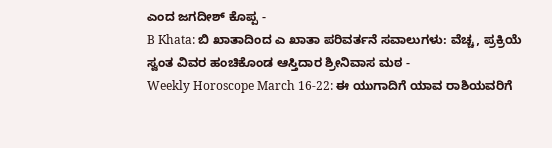ಎಂದ ಜಗದೀಶ್ ಕೊಪ್ಪ -
B Khata: ಬಿ ಖಾತಾದಿಂದ ಎ ಖಾತಾ ಪರಿವರ್ತನೆ ಸವಾಲುಗಳು: ವೆಚ್ಚ, ಪ್ರಕ್ರಿಯೆ ಸ್ವಂತ ವಿವರ ಹಂಚಿಕೊಂಡ ಆಸ್ತಿದಾರ ಶ್ರೀನಿವಾಸ ಮಠ -
Weekly Horoscope March 16-22: ಈ ಯುಗಾದಿಗೆ ಯಾವ ರಾಶಿಯವರಿಗೆ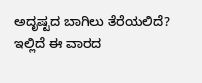ಅದೃಷ್ಟದ ಬಾಗಿಲು ತೆರೆಯಲಿದೆ? ಇಲ್ಲಿದೆ ಈ ವಾರದ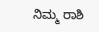ನಿಮ್ಮ ರಾಶಿ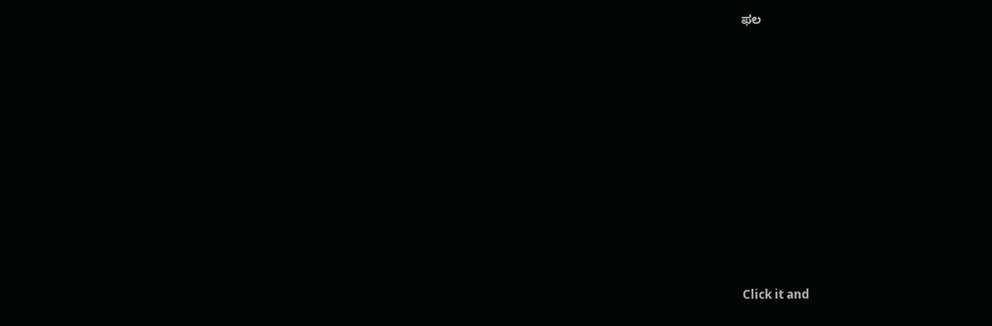ಫಲ












Click it and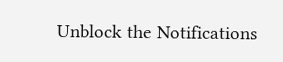Unblock the Notifications